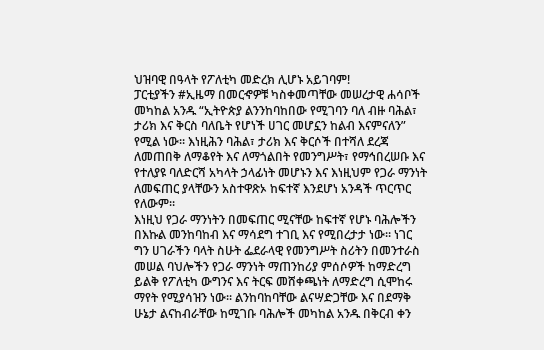ህዝባዊ በዓላት የፖለቲካ መድረክ ሊሆኑ አይገባም!
ፓርቲያችን #ኢዜማ በመርኆዎቹ ካስቀመጣቸው መሠረታዊ ሐሳቦች መካከል አንዱ “ኢትዮጵያ ልንንከባከበው የሚገባን ባለ ብዙ ባሕል፣ ታሪክ እና ቅርስ ባለቤት የሆነች ሀገር መሆኗን ከልብ እናምናለን” የሚል ነው። እነዚሕን ባሕል፣ ታሪክ እና ቅርሶች በተሻለ ደረጃ ለመጠበቅ ለማቆየት እና ለማጎልበት የመንግሥት፣ የማኅበረሠቡ እና የተለያዩ ባለድርሻ አካላት ኃላፊነት መሆኑን እና እነዚህም የጋራ ማንነት ለመፍጠር ያላቸውን አስተዋጽኦ ከፍተኛ እንደሆነ አንዳች ጥርጥር የለውም።
እነዚህ የጋራ ማንነትን በመፍጠር ሚናቸው ከፍተኛ የሆኑ ባሕሎችን በእኩል መንከባከብ እና ማሳደግ ተገቢ እና የሚበረታታ ነው። ነገር ግን ሀገራችን ባላት ስሁት ፌደራላዊ የመንግሥት ስሪትን በመንተራስ መሠል ባህሎችን የጋራ ማንነት ማጠንከሪያ ምሰሶዎች ከማድረግ ይልቅ የፖለቲካ ውግንና እና ትርፍ መሸቀጫነት ለማድረግ ሲሞከሩ ማየት የሚያሳዝን ነው፡፡ ልንከባከባቸው ልናሣድጋቸው እና በደማቅ ሁኔታ ልናከብራቸው ከሚገቡ ባሕሎች መካከል አንዱ በቅርብ ቀን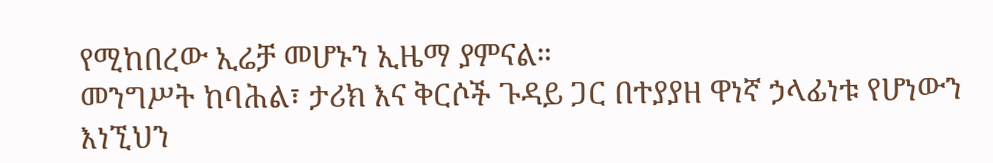የሚከበረው ኢሬቻ መሆኑን ኢዜማ ያምናል።
መንግሥት ከባሕል፣ ታሪክ እና ቅርሶች ጉዳይ ጋር በተያያዘ ዋነኛ ኃላፊነቱ የሆነውን እነኚህን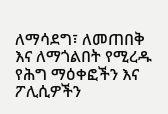ለማሳደግ፣ ለመጠበቅ እና ለማጎልበት የሚረዱ የሕግ ማዕቀፎችን እና ፖሊሲዎችን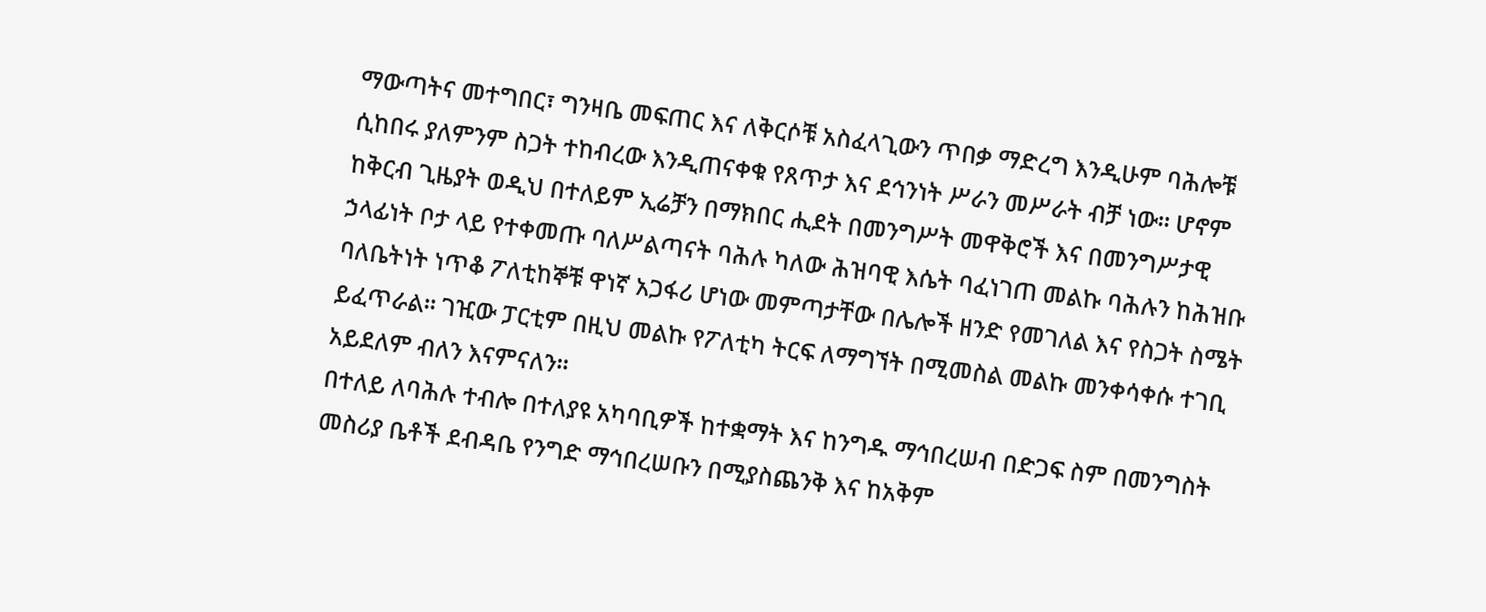ማውጣትና መተግበር፣ ግንዛቤ መፍጠር እና ለቅርሶቹ አስፈላጊውን ጥበቃ ማድረግ እንዲሁም ባሕሎቹ ሲከበሩ ያለምንም ስጋት ተከብረው እንዲጠናቀቁ የጸጥታ እና ደኅንነት ሥራን መሥራት ብቻ ነው። ሆኖም ከቅርብ ጊዜያት ወዲህ በተለይም ኢሬቻን በማክበር ሒደት በመንግሥት መዋቅሮች እና በመንግሥታዊ ኃላፊነት ቦታ ላይ የተቀመጡ ባለሥልጣናት ባሕሉ ካለው ሕዝባዊ እሴት ባፈነገጠ መልኩ ባሕሉን ከሕዝቡ ባለቤትነት ነጥቆ ፖለቲከኞቹ ዋነኛ አጋፋሪ ሆነው መምጣታቸው በሌሎች ዘንድ የመገለል እና የስጋት ስሜት ይፈጥራል። ገዢው ፓርቲም በዚህ መልኩ የፖለቲካ ትርፍ ለማግኘት በሚመስል መልኩ መንቀሳቀሱ ተገቢ አይደለም ብለን እናምናለን።
በተለይ ለባሕሉ ተብሎ በተለያዩ አካባቢዎች ከተቋማት እና ከንግዱ ማኅበረሠብ በድጋፍ ስም በመንግስት መስሪያ ቤቶች ደብዳቤ የንግድ ማኅበረሠቡን በሚያስጨንቅ እና ከአቅም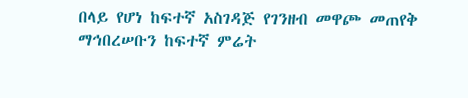በላይ የሆነ ከፍተኛ አስገዳጅ የገንዘብ መዋጮ መጠየቅ ማኅበረሠቡን ከፍተኛ ምሬት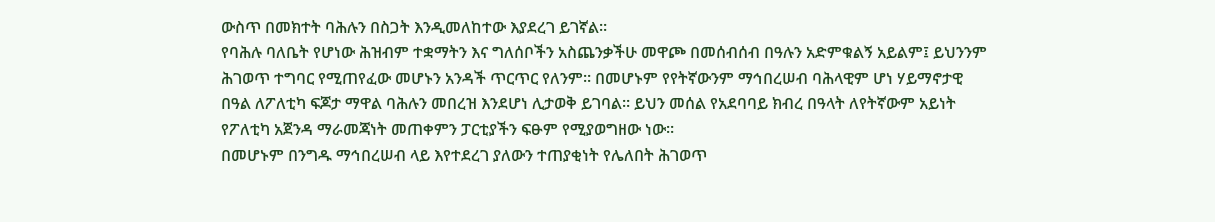ውስጥ በመክተት ባሕሉን በስጋት እንዲመለከተው እያደረገ ይገኛል።
የባሕሉ ባለቤት የሆነው ሕዝብም ተቋማትን እና ግለሰቦችን አስጨንቃችሁ መዋጮ በመሰብሰብ በዓሉን አድምቁልኝ አይልም፤ ይህንንም ሕገወጥ ተግባር የሚጠየፈው መሆኑን አንዳች ጥርጥር የለንም። በመሆኑም የየትኛውንም ማኅበረሠብ ባሕላዊም ሆነ ሃይማኖታዊ በዓል ለፖለቲካ ፍጆታ ማዋል ባሕሉን መበረዝ እንደሆነ ሊታወቅ ይገባል። ይህን መሰል የአደባባይ ክብረ በዓላት ለየትኛውም አይነት የፖለቲካ አጀንዳ ማራመጃነት መጠቀምን ፓርቲያችን ፍፁም የሚያወግዘው ነው።
በመሆኑም በንግዱ ማኅበረሠብ ላይ እየተደረገ ያለውን ተጠያቂነት የሌለበት ሕገወጥ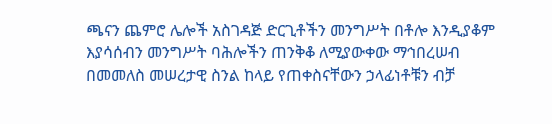ጫናን ጨምሮ ሌሎች አስገዳጅ ድርጊቶችን መንግሥት በቶሎ እንዲያቆም እያሳሰብን መንግሥት ባሕሎችን ጠንቅቆ ለሚያውቀው ማኅበረሠብ በመመለስ መሠረታዊ ስንል ከላይ የጠቀስናቸውን ኃላፊነቶቹን ብቻ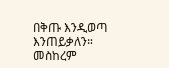በቅጡ እንዲወጣ እንጠይቃለን።
መስከረም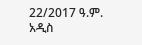22/2017 ዓ.ም.
አዲስ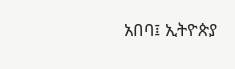አበባ፤ ኢትዮጵያ